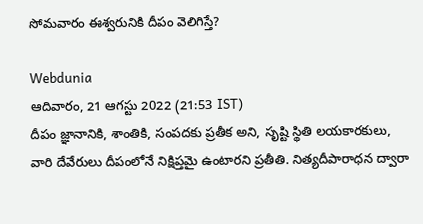సోమవారం ఈశ్వరునికి దీపం వెలిగిస్తే?

Webdunia
ఆదివారం, 21 ఆగస్టు 2022 (21:53 IST)
దీపం జ్ఞానానికి, శాంతికి, సంపదకు ప్రతీక అని, సృష్టి స్థితి లయకారకులు, వారి దేవేరులు దీపంలోనే నిక్షిప్తమై ఉంటారని ప్రతీతి. నిత్యదీపారాధన ద్వారా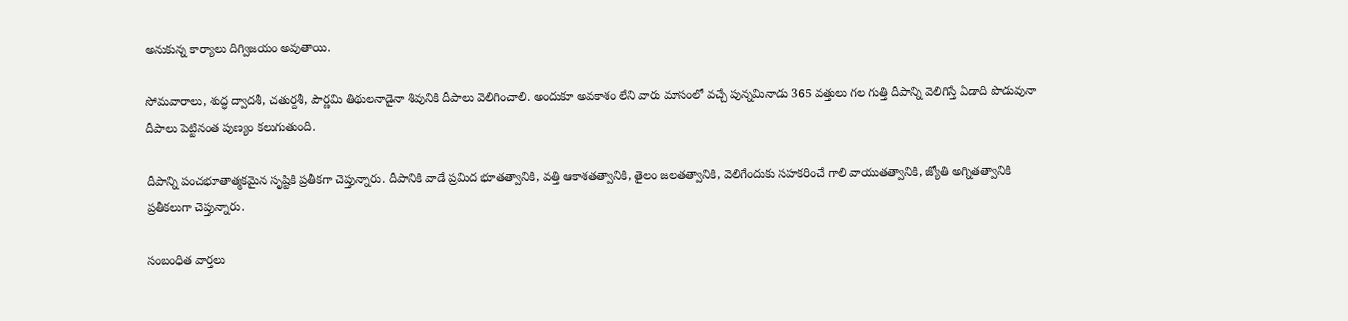అనుకున్న కార్యాలు దిగ్విజయం అవుతాయి.

సోమవారాలు, శుద్ధ ద్వాదశీ, చతుర్దశీ, పౌర్ణమి తిథులనాడైనా శివునికి దీపాలు వెలిగించాలి. అందుకూ అవకాశం లేని వారు మాసంలో వచ్చే పున్నమినాడు 365 వత్తులు గల గుత్తి దీపాన్ని వెలిగిస్తే ఏడాది పొడువునా దీపాలు పెట్టినంత పుణ్యం కలుగుతుంది.

దీపాన్ని పంచభూతాత్మకమైన సృష్టికి ప్రతీకగా చెప్తున్నారు. దీపానికి వాడే ప్రమిద భూతత్వానికి, వత్తి ఆకాశతత్వానికి, తైలం జలతత్వానికి, వెలిగేందుకు సహకరించే గాలి వాయుతత్వానికి, జ్యోతి అగ్నితత్వానికి ప్రతీకలుగా చెప్తున్నారు.

సంబంధిత వార్తలు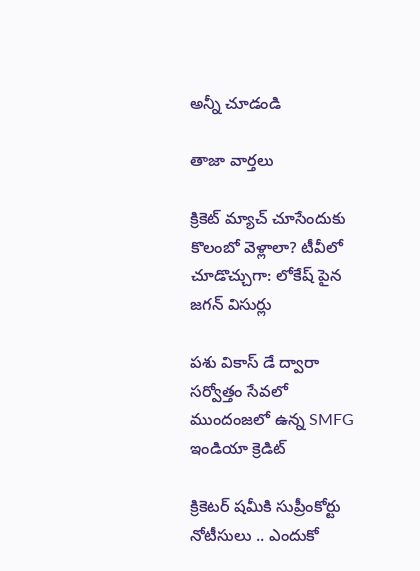అన్నీ చూడండి

తాజా వార్తలు

క్రికెట్ మ్యాచ్ చూసేందుకు కొలంబో వెళ్లాలా? టీవీలో చూడొచ్చుగా: లోకేష్ పైన జగన్ విసుర్లు

పశు వికాస్ డే ద్వారా సర్వోత్తం సేవలో ముందంజలో ఉన్న SMFG ఇండియా క్రెడిట్

క్రికెటర్ షమీకి సుప్రీంకోర్టు నోటీసులు .. ఎందుకో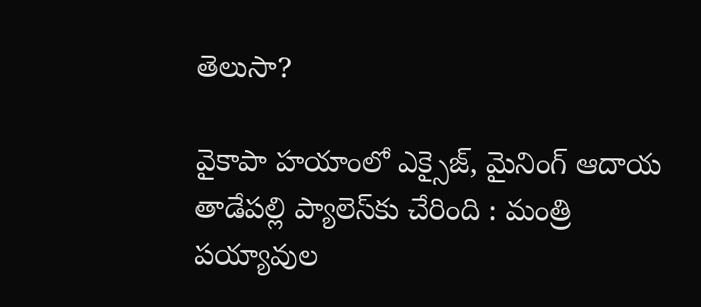తెలుసా?

వైకాపా హయాంలో ఎక్సైజ్, మైనింగ్ ఆదాయ తాడేపల్లి ప్యాలెస్‌కు చేరింది : మంత్రి పయ్యావుల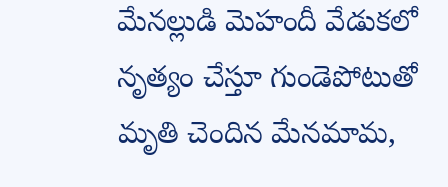మేనల్లుడి మెహందీ వేడుకలో నృత్యం చేస్తూ గుండెపోటుతో మృతి చెందిన మేనమామ,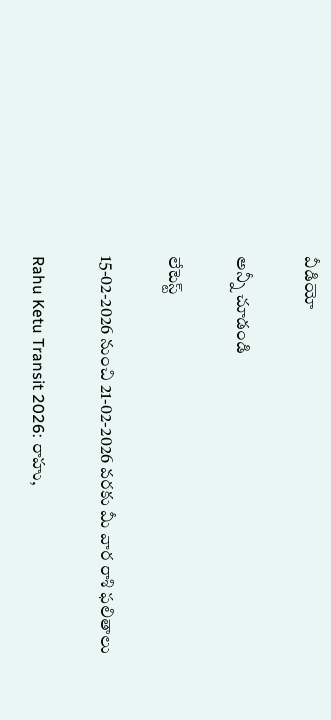వీడియో

అన్నీ చూడండి

లేటెస్ట్

15-02-2026 నుంచి 21-02-2026 వరకు మీ వార రాశి ఫలితాలు

Rahu Ketu Transit 2026: రాహు,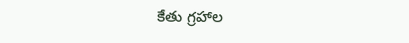కేతు గ్రహాల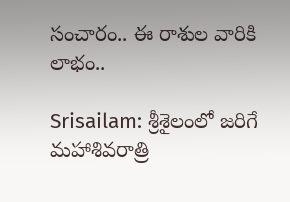సంచారం.. ఈ రాశుల వారికి లాభం..

Srisailam: శ్రీశైలంలో జరిగే మహాశివరాత్రి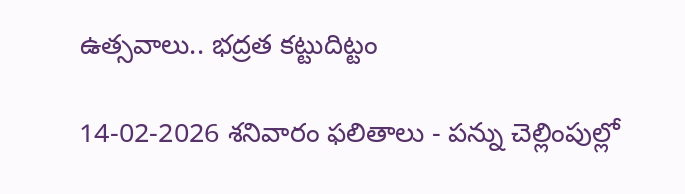ఉత్సవాలు.. భద్రత కట్టుదిట్టం

14-02-2026 శనివారం ఫలితాలు - పన్ను చెల్లింపుల్లో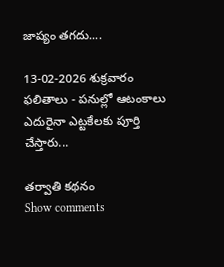జాప్యం తగదు....

13-02-2026 శుక్రవారం ఫలితాలు - పనుల్లో ఆటంకాలు ఎదురైనా ఎట్టకేలకు పూర్తి చేస్తారు...

తర్వాతి కథనం
Show comments